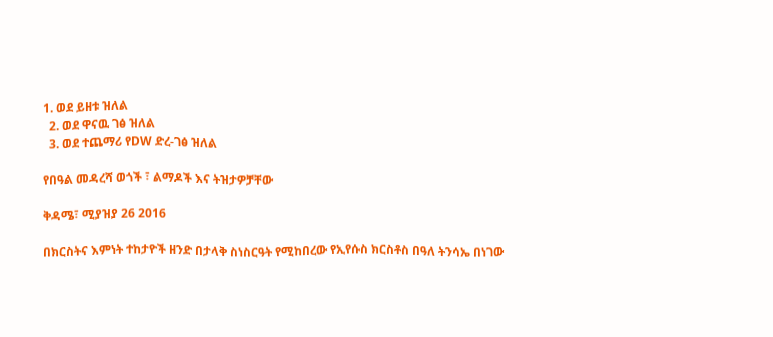1. ወደ ይዘቱ ዝለል
  2. ወደ ዋናዉ ገፅ ዝለል
  3. ወደ ተጨማሪ የDW ድረ-ገፅ ዝለል

የበዓል መዳረሻ ወጎች ፣ ልማዶች እና ትዝታዎቻቸው

ቅዳሜ፣ ሚያዝያ 26 2016

በክርስትና እምነት ተከታዮች ዘንድ በታላቅ ስነስርዓት የሚከበረው የኢየሱስ ክርስቶስ በዓለ ትንሳኤ በነገው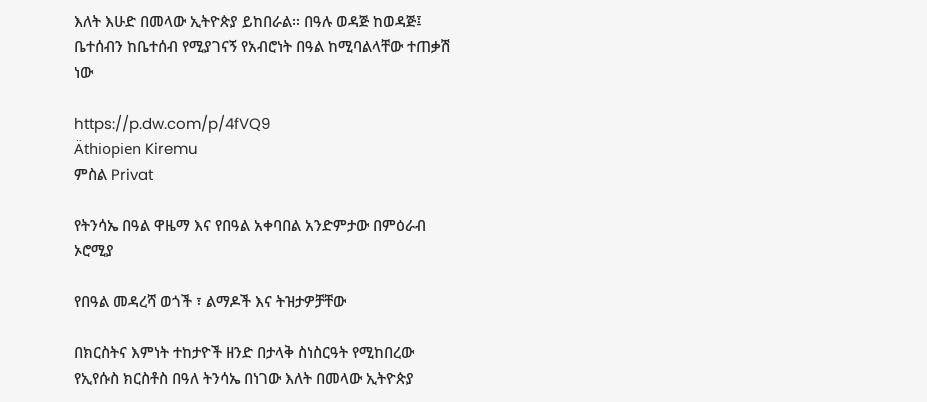እለት እሁድ በመላው ኢትዮጵያ ይከበራል፡፡ በዓሉ ወዳጅ ከወዳጅ፤ ቤተሰብን ከቤተሰብ የሚያገናኝ የአብሮነት በዓል ከሚባልላቸው ተጠቃሽ ነው

https://p.dw.com/p/4fVQ9
Äthiopien Kiremu
ምስል Privat

የትንሳኤ በዓል ዋዜማ እና የበዓል አቀባበል አንድምታው በምዕራብ ኦሮሚያ

የበዓል መዳረሻ ወጎች ፣ ልማዶች እና ትዝታዎቻቸው

በክርስትና እምነት ተከታዮች ዘንድ በታላቅ ስነስርዓት የሚከበረው የኢየሱስ ክርስቶስ በዓለ ትንሳኤ በነገው እለት በመላው ኢትዮጵያ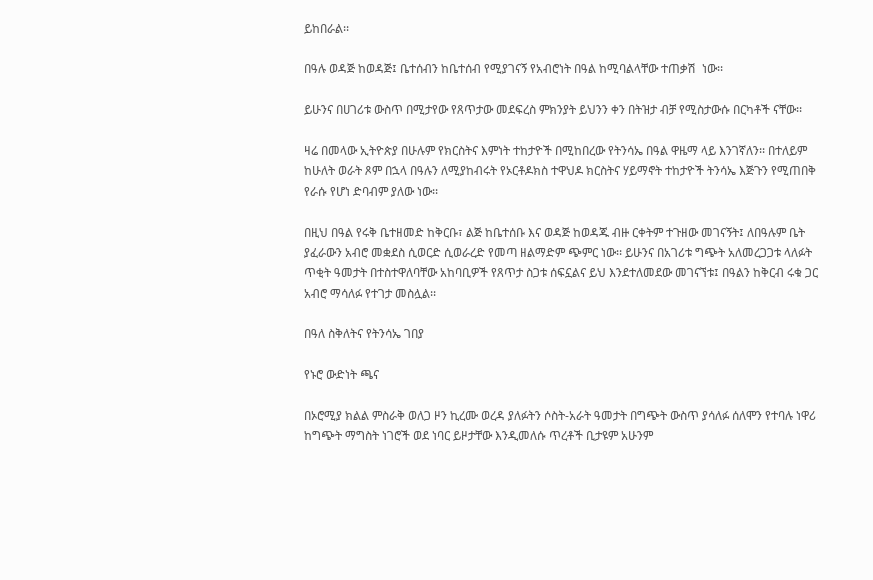ይከበራል፡፡

በዓሉ ወዳጅ ከወዳጅ፤ ቤተሰብን ከቤተሰብ የሚያገናኝ የአብሮነት በዓል ከሚባልላቸው ተጠቃሽ  ነው፡፡

ይሁንና በሀገሪቱ ውስጥ በሚታየው የጸጥታው መደፍረስ ምክንያት ይህንን ቀን በትዝታ ብቻ የሚስታውሱ በርካቶች ናቸው፡፡

ዛሬ በመላው ኢትዮጵያ በሁሉም የክርስትና እምነት ተከታዮች በሚከበረው የትንሳኤ በዓል ዋዜማ ላይ እንገኛለን፡፡ በተለይም ከሁለት ወራት ጾም በኋላ በዓሉን ለሚያከብሩት የኦርቶዶክስ ተዋህዶ ክርስትና ሃይማኖት ተከታዮች ትንሳኤ እጅጉን የሚጠበቅ የራሱ የሆነ ድባብም ያለው ነው፡፡

በዚህ በዓል የሩቅ ቤተዘመድ ከቅርቡ፣ ልጅ ከቤተሰቡ እና ወዳጅ ከወዳጁ ብዙ ርቀትም ተጉዘው መገናኝት፤ ለበዓሉም ቤት ያፈራውን አብሮ መቋደስ ሲወርድ ሲወራረድ የመጣ ዘልማድም ጭምር ነው፡፡ ይሁንና በአገሪቱ ግጭት አለመረጋጋቱ ላለፉት ጥቂት ዓመታት በተስተዋለባቸው አከባቢዎች የጸጥታ ስጋቱ ሰፍኗልና ይህ እንደተለመደው መገናኘቱ፤ በዓልን ከቅርብ ሩቁ ጋር አብሮ ማሳለፉ የተገታ መስሏል፡፡

በዓለ ስቅለትና የትንሳኤ ገበያ

የኑሮ ውድነት ጫና

በኦሮሚያ ክልል ምስራቅ ወለጋ ዞን ኪረሙ ወረዳ ያለፉትን ሶስት-አራት ዓመታት በግጭት ውስጥ ያሳለፉ ሰለሞን የተባሉ ነዋሪ ከግጭት ማግስት ነገሮች ወደ ነባር ይዞታቸው እንዲመለሱ ጥረቶች ቢታዩም አሁንም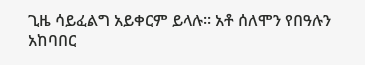ጊዜ ሳይፈልግ አይቀርም ይላሉ፡፡ አቶ ሰለሞን የበዓሉን አከባበር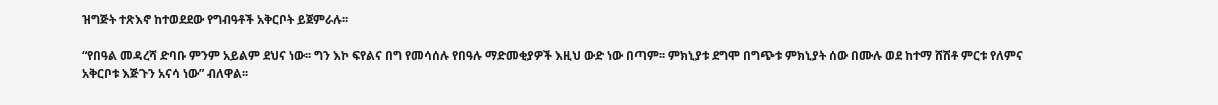ዝግጅት ተጽእኖ ከተወደደው የግብዓቶች አቅርቦት ይጀምራሉ፡፡

“የበዓል መዳረሻ ድባቡ ምንም አይልም ደህና ነው፡፡ ግን እኮ ፍየልና በግ የመሳሰሉ የበዓሉ ማድመቂያዎች እዚህ ውድ ነው በጣም፡፡ ምክኒያቱ ደግሞ በግጭቱ ምክኒያት ሰው በሙሉ ወደ ከተማ ሸሽቶ ምርቱ የለምና አቅርቦቱ እጅጉን አናሳ ነው” ብለዋል፡፡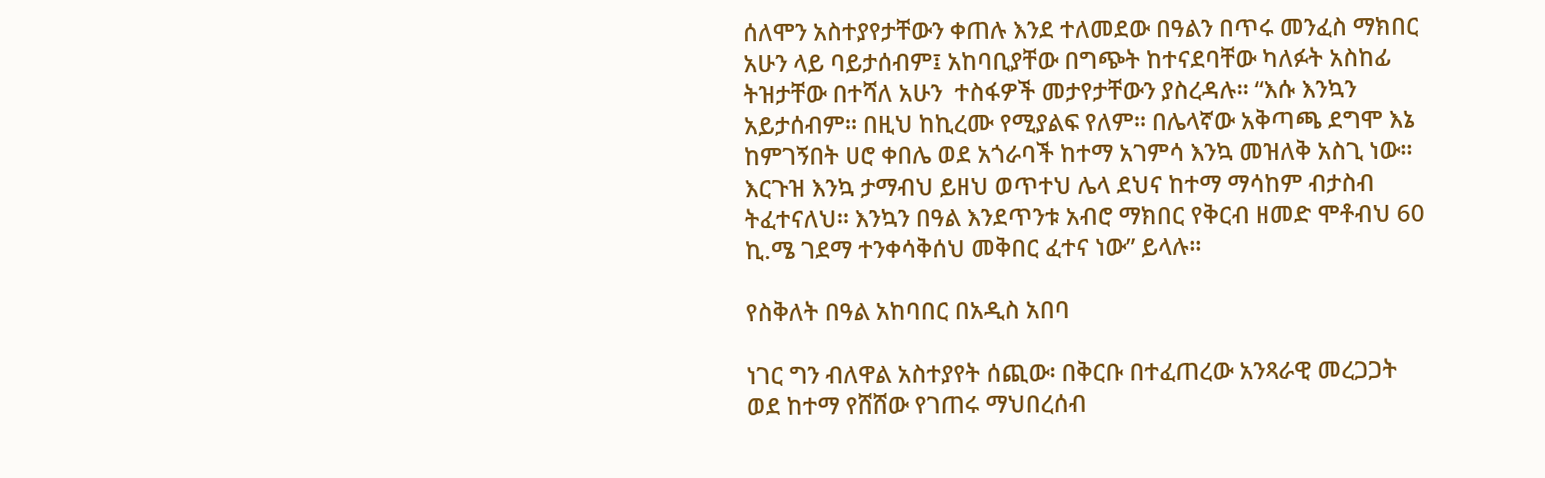ሰለሞን አስተያየታቸውን ቀጠሉ እንደ ተለመደው በዓልን በጥሩ መንፈስ ማክበር አሁን ላይ ባይታሰብም፤ አከባቢያቸው በግጭት ከተናደባቸው ካለፉት አስከፊ ትዝታቸው በተሻለ አሁን  ተስፋዎች መታየታቸውን ያስረዳሉ፡፡ “እሱ እንኳን አይታሰብም፡፡ በዚህ ከኪረሙ የሚያልፍ የለም፡፡ በሌላኛው አቅጣጫ ደግሞ እኔ ከምገኝበት ሀሮ ቀበሌ ወደ አጎራባች ከተማ አገምሳ እንኳ መዝለቅ አስጊ ነው፡፡ እርጉዝ እንኳ ታማብህ ይዘህ ወጥተህ ሌላ ደህና ከተማ ማሳከም ብታስብ ትፈተናለህ፡፡ እንኳን በዓል እንደጥንቱ አብሮ ማክበር የቅርብ ዘመድ ሞቶብህ 60 ኪ.ሜ ገደማ ተንቀሳቅሰህ መቅበር ፈተና ነው” ይላሉ፡፡

የስቅለት በዓል አከባበር በአዲስ አበባ

ነገር ግን ብለዋል አስተያየት ሰጪው፡ በቅርቡ በተፈጠረው አንጻራዊ መረጋጋት ወደ ከተማ የሸሸው የገጠሩ ማህበረሰብ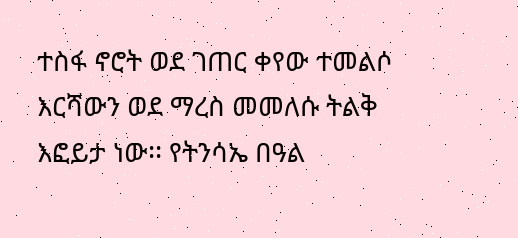ተስፋ ኖሮት ወደ ገጠር ቀየው ተመልሶ እርሻውን ወደ ማረስ መመለሱ ትልቅ እፎይታ ነው፡፡ የትንሳኤ በዓል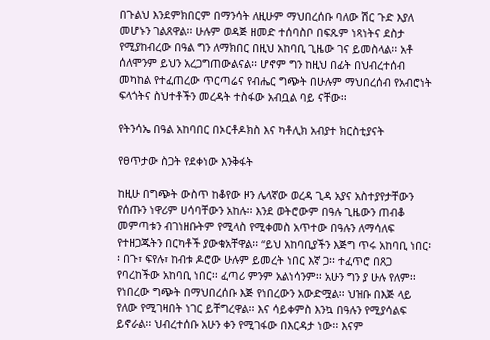በጉልህ እንደምክበርም በማንሳት ለዚሁም ማህበረሰቡ ባለው ሽር ጉድ እያለ መሆኑን ገልጸዋል፡፡ ሁሉም ወዳጅ ዘመድ ተሰባስቦ በፍጹም ነጻነትና ደስታ የሚያከብረው በዓል ግን ለማክበር በዚህ አከባቢ ጊዜው ገና ይመስላል፡፡ አቶ ሰለሞንም ይህን አረጋግጠውልናል፡፡ ሆኖም ግን ከዚህ በፊት በህብረተሰብ መካከል የተፈጠረው ጥርጣሬና የብሔር ግጭት በሁሉም ማህበረሰብ የአብሮነት ፍላጎትና ስህተቶችን መረዳት ተስፋው አብቧል ባይ ናቸው፡፡

የትንሳኤ በዓል አከባበር በኦርቶዶክስ እና ካቶሊክ አብያተ ክርስቲያናት

የፀጥታው ስጋት የደቀነው እንቅፋት

ከዚሁ በግጭት ውስጥ ከቆየው ዞን ሌላኛው ወረዳ ጊዳ አያና አስተያየታቸውን የሰጡን ነዋሪም ሀሳባቸውን አከሉ፡፡ እንደ ወትሮውም በዓሉ ጊዜውን ጠብቆ መምጣቱን ብገነዘቡትም የሚላስ የሚቀመስ አጥተው በዓሉን ለማሳለፍ የተዘጋጁትን በርካቶች ያውቁአቸዋል፡፡ “ይህ አከባቢያችን እጅግ ጥሩ አከባቢ ነበር፡፡ በጉ፣ ፍየሉ፣ ከብቱ ዶሮው ሁሉም ይመረት ነበር እኛ ጋ፡፡ ተፈጥሮ በጸጋ የባረከችው አከባቢ ነበር፡፡ ፈጣሪ ምንም አልነሳንም፡፡ አሁን ግን ያ ሁሉ የለም፡፡ የነበረው ግጭት በማህበረሰቡ እጅ የነበረውን አውድሟል፡፡ ህዝቡ በእጅ ላይ የለው የሚገዛበት ነገር ይቸግረዋል፡፡ እና ሳይቀምስ እንኳ በዓሉን የሚያሳልፍ ይኖራል፡፡ ህብረተሰቡ አሁን ቀን የሚገፋው በእርዳታ ነው፡፡ እናም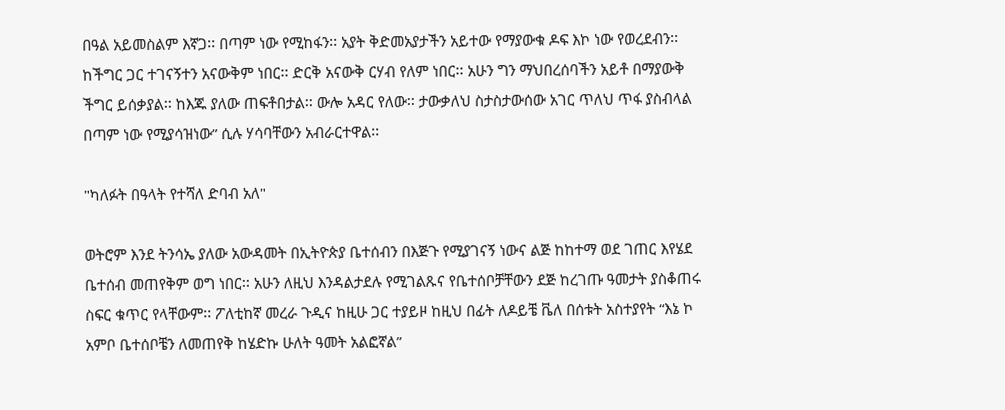በዓል አይመስልም እኛጋ፡፡ በጣም ነው የሚከፋን፡፡ አያት ቅድመአያታችን አይተው የማያውቁ ዶፍ እኮ ነው የወረደብን፡፡ ከችግር ጋር ተገናኝተን አናውቅም ነበር፡፡ ድርቅ አናውቅ ርሃብ የለም ነበር፡፡ አሁን ግን ማህበረሰባችን አይቶ በማያውቅ ችግር ይሰቃያል፡፡ ከእጁ ያለው ጠፍቶበታል፡፡ ውሎ አዳር የለው፡፡ ታውቃለህ ስታስታውሰው አገር ጥለህ ጥፋ ያስብላል በጣም ነው የሚያሳዝነው” ሲሉ ሃሳባቸውን አብራርተዋል፡፡

"ካለፉት በዓላት የተሻለ ድባብ አለ"

ወትሮም እንደ ትንሳኤ ያለው አውዳመት በኢትዮጵያ ቤተሰብን በእጅጉ የሚያገናኝ ነውና ልጅ ከከተማ ወደ ገጠር እየሄደ ቤተሰብ መጠየቅም ወግ ነበር፡፡ አሁን ለዚህ እንዳልታደሉ የሚገልጹና የቤተሰቦቻቸውን ደጅ ከረገጡ ዓመታት ያስቆጠሩ ስፍር ቁጥር የላቸውም፡፡ ፖለቲከኛ መረራ ጉዲና ከዚሁ ጋር ተያይዞ ከዚህ በፊት ለዶይቼ ቬለ በሰቱት አስተያየት “እኔ ኮ አምቦ ቤተሰቦቼን ለመጠየቅ ከሄድኩ ሁለት ዓመት አልፎኛል”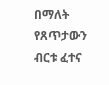በማለት የጸጥታውን ብርቱ ፈተና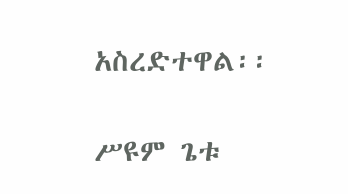አስረድተዋል፡፡

ሥዩም ጌቱ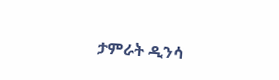ታምራት ዲንሳ